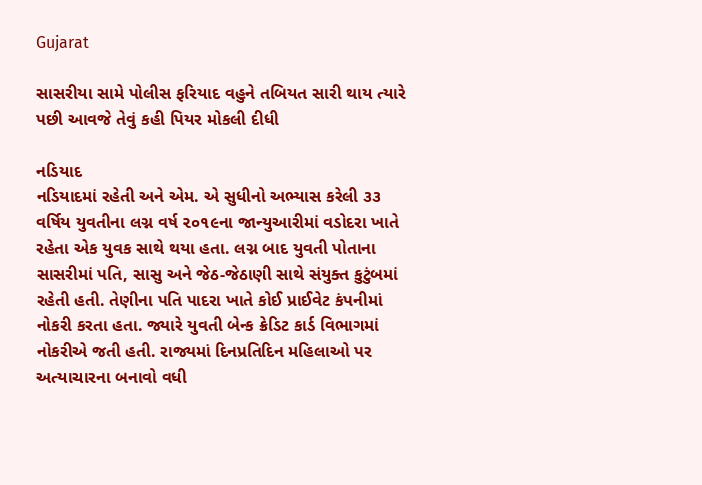Gujarat

સાસરીયા સામે પોલીસ ફરિયાદ વહુને તબિયત સારી થાય ત્યારે પછી આવજે તેવું કહી પિયર મોકલી દીધી

નડિયાદ
નડિયાદમાં રહેતી અને એમ. એ સુધીનો અભ્યાસ કરેલી ૩૩ વર્ષિય યુવતીના લગ્ન વર્ષ ૨૦૧૯ના જાન્યુઆરીમાં વડોદરા ખાતે રહેતા એક યુવક સાથે થયા હતા. લગ્ન બાદ યુવતી પોતાના સાસરીમાં પતિ, સાસુ અને જેઠ-જેઠાણી સાથે સંયુક્ત કુટુંબમાં રહેતી હતી. તેણીના પતિ પાદરા ખાતે કોઈ પ્રાઈવેટ કંપનીમાં નોકરી કરતા હતા. જ્યારે યુવતી બેન્ક ક્રેડિટ કાર્ડ વિભાગમાં નોકરીએ જતી હતી. રાજ્યમાં દિનપ્રતિદિન મહિલાઓ પર અત્યાચારના બનાવો વધી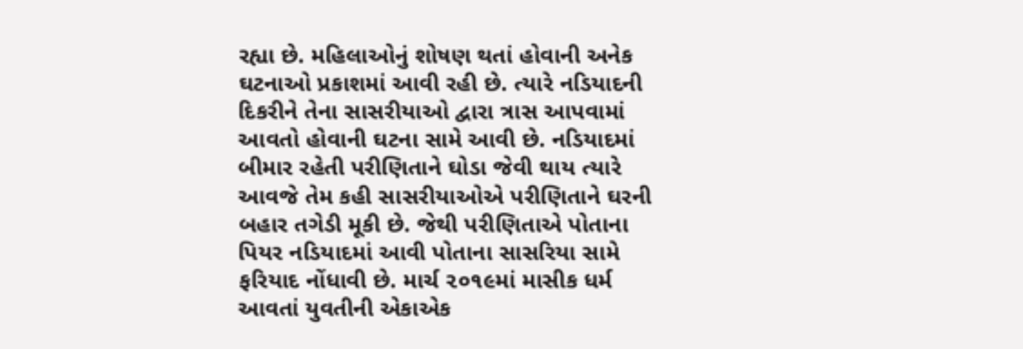રહ્યા છે. મહિલાઓનું શોષણ થતાં હોવાની અનેક ઘટનાઓ પ્રકાશમાં આવી રહી છે. ત્યારે નડિયાદની દિકરીને તેના સાસરીયાઓ દ્વારા ત્રાસ આપવામાં આવતો હોવાની ઘટના સામે આવી છે. નડિયાદમાં બીમાર રહેતી પરીણિતાને ઘોડા જેવી થાય ત્યારે આવજે તેમ કહી સાસરીયાઓએ પરીણિતાને ઘરની બહાર તગેડી મૂકી છે. જેથી પરીણિતાએ પોતાના પિયર નડિયાદમાં આવી પોતાના સાસરિયા સામે ફરિયાદ નોંધાવી છે. માર્ચ ૨૦૧૯માં માસીક ધર્મ આવતાં યુવતીની એકાએક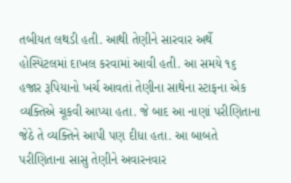તબીયત લથડી હતી. આથી તેણીને સારવાર અર્થે હોસ્પિટલમાં દાખલ કરવામાં આવી હતી. આ સમયે ૧૬ હજાર રૂપિયાનો ખર્ચ આવતાં તેણીના સાથેના સ્ટાફના એક વ્યક્તિએ ચૂકવી આપ્યા હતા. જે બાદ આ નાણાં પરીણિતાના જેઠે તે વ્યક્તિને આપી પણ દીધા હતા. આ બાબતે પરીણિતાના સાસુ તેણીને અવારનવાર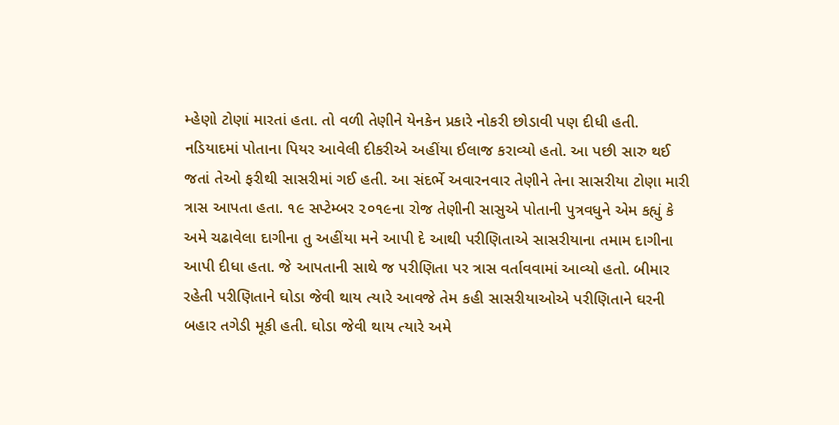મ્હેણો ટોણાં મારતાં હતા. તો વળી તેણીને યેનકેન પ્રકારે નોકરી છોડાવી પણ દીધી હતી.
નડિયાદમાં પોતાના પિયર આવેલી દીકરીએ અહીંયા ઈલાજ કરાવ્યો હતો. આ પછી સારુ થઈ જતાં તેઓ ફરીથી સાસરીમાં ગઈ હતી. આ સંદર્ભે અવારનવાર તેણીને તેના સાસરીયા ટોણા મારી ત્રાસ આપતા હતા. ૧૯ સપ્ટેમ્બર ૨૦૧૯ના રોજ તેણીની સાસુએ પોતાની પુત્રવધુને એમ કહ્યું કે અમે ચઢાવેલા દાગીના તુ અહીંયા મને આપી દે આથી પરીણિતાએ સાસરીયાના તમામ દાગીના આપી દીધા હતા. જે આપતાની સાથે જ પરીણિતા પર ત્રાસ વર્તાવવામાં આવ્યો હતો. બીમાર રહેતી પરીણિતાને ઘોડા જેવી થાય ત્યારે આવજે તેમ કહી સાસરીયાઓએ પરીણિતાને ઘરની બહાર તગેડી મૂકી હતી. ઘોડા જેવી થાય ત્યારે અમે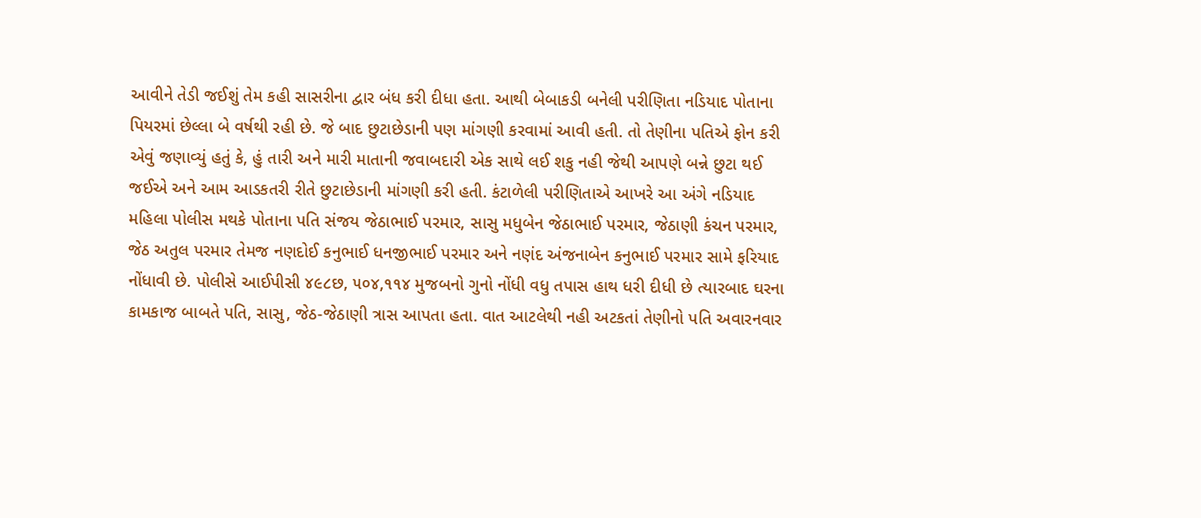આવીને તેડી જઈશું તેમ કહી સાસરીના દ્વાર બંધ કરી દીધા હતા. આથી બેબાકડી બનેલી પરીણિતા નડિયાદ પોતાના પિયરમાં છેલ્લા બે વર્ષથી રહી છે. જે બાદ છુટાછેડાની પણ માંગણી કરવામાં આવી હતી. તો તેણીના પતિએ ફોન કરી એવું જણાવ્યું હતું કે, હું તારી અને મારી માતાની જવાબદારી એક સાથે લઈ શકુ નહી જેથી આપણે બન્ને છુટા થઈ જઈએ અને આમ આડકતરી રીતે છુટાછેડાની માંગણી કરી હતી. કંટાળેલી પરીણિતાએ આખરે આ અંગે નડિયાદ મહિલા પોલીસ મથકે પોતાના પતિ સંજય જેઠાભાઈ પરમાર, સાસુ મધુબેન જેઠાભાઈ પરમાર, જેઠાણી કંચન પરમાર, જેઠ અતુલ પરમાર તેમજ નણદોઈ કનુભાઈ ધનજીભાઈ પરમાર અને નણંદ અંજનાબેન કનુભાઈ પરમાર સામે ફરિયાદ નોંધાવી છે. પોલીસે આઈપીસી ૪૯૮છ, ૫૦૪,૧૧૪ મુજબનો ગુનો નોંધી વધુ તપાસ હાથ ધરી દીધી છે ત્યારબાદ ઘરના કામકાજ બાબતે પતિ, સાસુ, જેઠ-જેઠાણી ત્રાસ આપતા હતા. વાત આટલેથી નહી અટકતાં તેણીનો પતિ અવારનવાર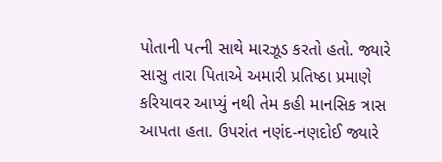પોતાની પત્ની સાથે મારઝૂડ કરતો હતો. જ્યારે સાસુ તારા પિતાએ અમારી પ્રતિષ્ઠા પ્રમાણે કરિયાવર આપ્યું નથી તેમ કહી માનસિક ત્રાસ આપતા હતા. ઉપરાંત નણંદ-નણદોઈ જ્યારે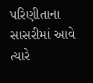પરિણીતાના સાસરીમાં આવે ત્યારે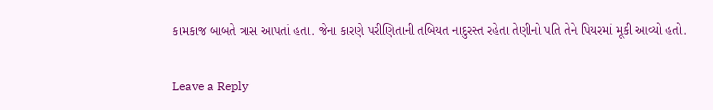કામકાજ બાબતે ત્રાસ આપતાં હતા. જેના કારણે પરીણિતાની તબિયત નાદુરસ્ત રહેતા તેણીનો પતિ તેને પિયરમાં મૂકી આવ્યો હતો.

Leave a Reply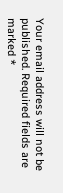Your email address will not be published. Required fields are marked *